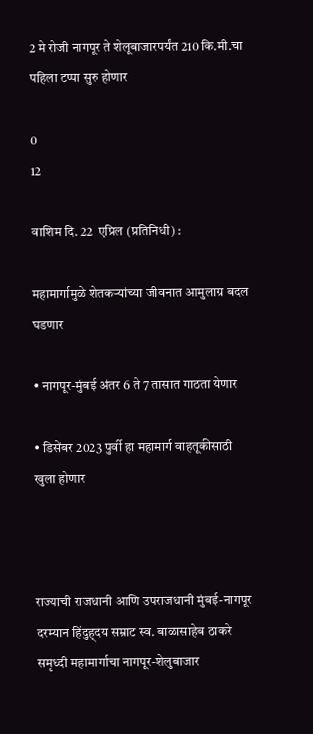2 मे रोजी नागपूर ते शेलूबाजारपर्यंत 210 कि.मी.चा पहिला टप्पा सुरु होणार

0
12

वाशिम दि. 22  एप्रिल (प्रतिनिधी) :

महामार्गामुळे शेतकऱ्यांच्या जीवनात आमुलाग्र बदल घडणार

• नागपूर-मुंबई अंतर 6 ते 7 तासात गाठता येणार

• डिसेंबर 2023 पुर्वी हा महामार्ग वाहतूकीसाठी खुला होणार



राज्याची राजधानी आणि उपराजधानी मुंबई-नागपूर दरम्यान हिंदुह्दय सम्राट स्व. बाळासाहेब ठाकरे समृध्दी महामार्गाचा नागपूर-शेलुबाजार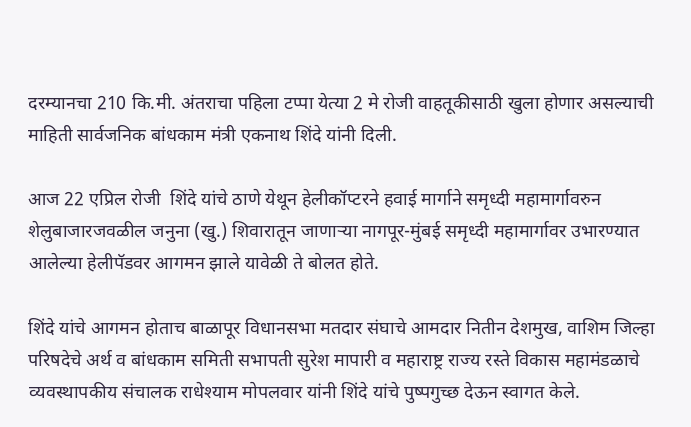दरम्यानचा 210 कि.मी. अंतराचा पहिला टप्पा येत्या 2 मे रोजी वाहतूकीसाठी खुला होणार असल्याची माहिती सार्वजनिक बांधकाम मंत्री एकनाथ शिंदे यांनी दिली.

आज 22 एप्रिल रोजी  शिंदे यांचे ठाणे येथून हेलीकॉप्टरने हवाई मार्गाने समृध्दी महामार्गावरुन शेलुबाजारजवळील जनुना (खु.) शिवारातून जाणाऱ्या नागपूर-मुंबई समृध्दी महामार्गावर उभारण्यात आलेल्या हेलीपॅडवर आगमन झाले यावेळी ते बोलत होते.

शिंदे यांचे आगमन होताच बाळापूर विधानसभा मतदार संघाचे आमदार नितीन देशमुख, वाशिम जिल्हा परिषदेचे अर्थ व बांधकाम समिती सभापती सुरेश मापारी व महाराष्ट्र राज्य रस्ते विकास महामंडळाचे व्यवस्थापकीय संचालक राधेश्याम मोपलवार यांनी शिंदे यांचे पुष्पगुच्छ देऊन स्वागत केले.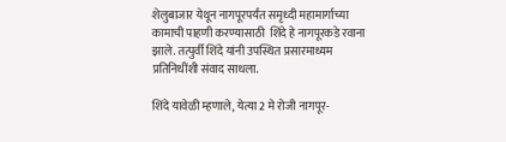शेलुबाजार येथून नागपूरपर्यंत समृध्दी महामार्गाच्या कामाची पाहणी करण्यासाठी  शिंदे हे नागपूरकडे रवाना झाले. तत्पुर्वी शिंदे यांनी उपस्थित प्रसारमाध्यम प्रतिनिधींशी संवाद साधला.

शिंदे यावेळी म्हणाले, येत्या 2 मे रोजी नागपूर-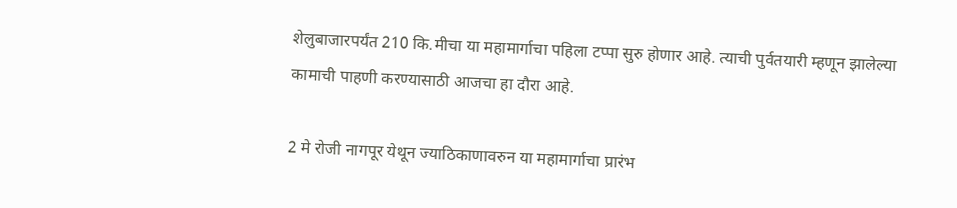शेलुबाजारपर्यंत 210 कि.मीचा या महामार्गाचा पहिला टप्पा सुरु होणार आहे. त्याची पुर्वतयारी म्हणून झालेल्या कामाची पाहणी करण्यासाठी आजचा हा दौरा आहे.

2 मे रोजी नागपूर येथून ज्याठिकाणावरुन या महामार्गाचा प्रारंभ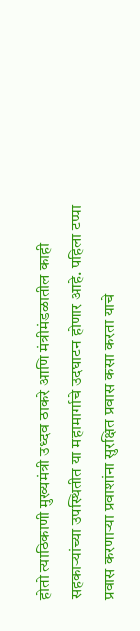होतो त्याठिकाणी मुख्यमंत्री उध्दव ठाकरे आणि मंत्रीमंडळातील काही सहकाऱ्यांच्या उपस्थितीत या महामार्गाचे उदघाटन होणार आहे. पहिला टप्पा प्रवास करणाऱ्या प्रवाशांना सुरक्षित प्रवास कसा करता याचे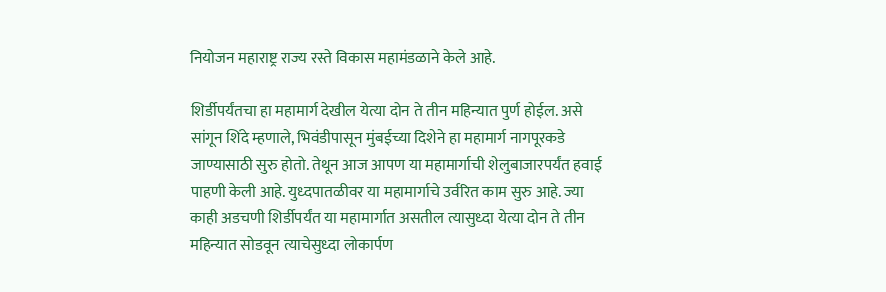नियोजन महाराष्ट्र राज्य रस्ते विकास महामंडळाने केले आहे.

शिर्डीपर्यंतचा हा महामार्ग देखील येत्या दोन ते तीन महिन्यात पुर्ण होईल. असे सांगून शिंदे म्हणाले, भिवंडीपासून मुंबईच्या दिशेने हा महामार्ग नागपूरकडे जाण्यासाठी सुरु होतो. तेथून आज आपण या महामार्गाची शेलुबाजारपर्यंत हवाई पाहणी केली आहे. युध्दपातळीवर या महामार्गाचे उर्वरित काम सुरु आहे. ज्या काही अडचणी शिर्डीपर्यंत या महामार्गात असतील त्यासुध्दा येत्या दोन ते तीन महिन्यात सोडवून त्याचेसुध्दा लोकार्पण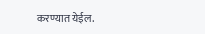करण्यात येईल.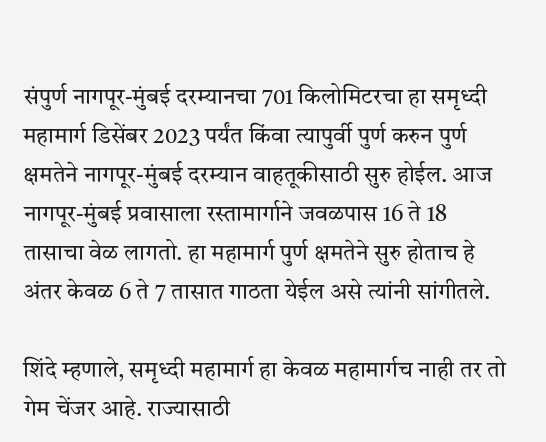संपुर्ण नागपूर-मुंबई दरम्यानचा 701 किलोमिटरचा हा समृध्दी महामार्ग डिसेंबर 2023 पर्यंत किंवा त्यापुर्वी पुर्ण करुन पुर्ण क्षमतेने नागपूर-मुंबई दरम्यान वाहतूकीसाठी सुरु होईल. आज नागपूर-मुंबई प्रवासाला रस्तामार्गाने जवळपास 16 ते 18 तासाचा वेळ लागतो. हा महामार्ग पुर्ण क्षमतेने सुरु होताच हे अंतर केवळ 6 ते 7 तासात गाठता येईल असे त्यांनी सांगीतले.

शिंदे म्हणाले, समृध्दी महामार्ग हा केवळ महामार्गच नाही तर तो गेम चेंजर आहे. राज्यासाठी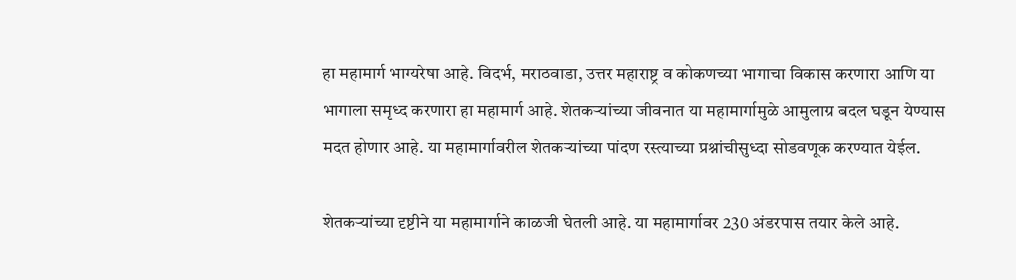हा महामार्ग भाग्यरेषा आहे. विदर्भ, मराठवाडा, उत्तर महाराष्ट्र व कोकणच्या भागाचा विकास करणारा आणि या भागाला समृध्द करणारा हा महामार्ग आहे. शेतकऱ्यांच्या जीवनात या महामार्गामुळे आमुलाग्र बदल घडून येण्यास मदत होणार आहे. या महामार्गावरील शेतकऱ्यांच्या पांदण रस्त्याच्या प्रश्नांचीसुध्दा सोडवणूक करण्यात येईल.

शेतकऱ्यांच्या दृष्टीने या महामार्गाने काळजी घेतली आहे. या महामार्गावर 230 अंडरपास तयार केले आहे.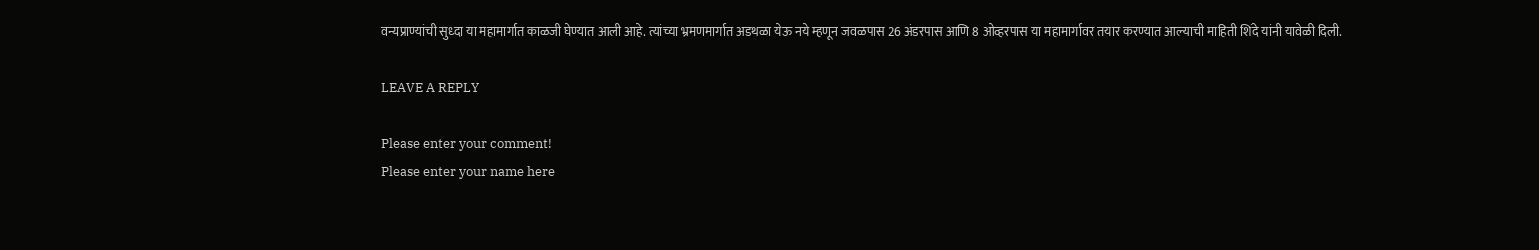वन्यप्राण्यांची सुध्दा या महामार्गात काळजी घेण्यात आली आहे. त्यांच्या भ्रमणमार्गात अडथळा येऊ नये म्हणून जवळपास 26 अंडरपास आणि 8 ओव्हरपास या महामार्गावर तयार करण्यात आल्याची माहिती शिंदे यांनी यावेळी दिली.

LEAVE A REPLY

Please enter your comment!
Please enter your name here